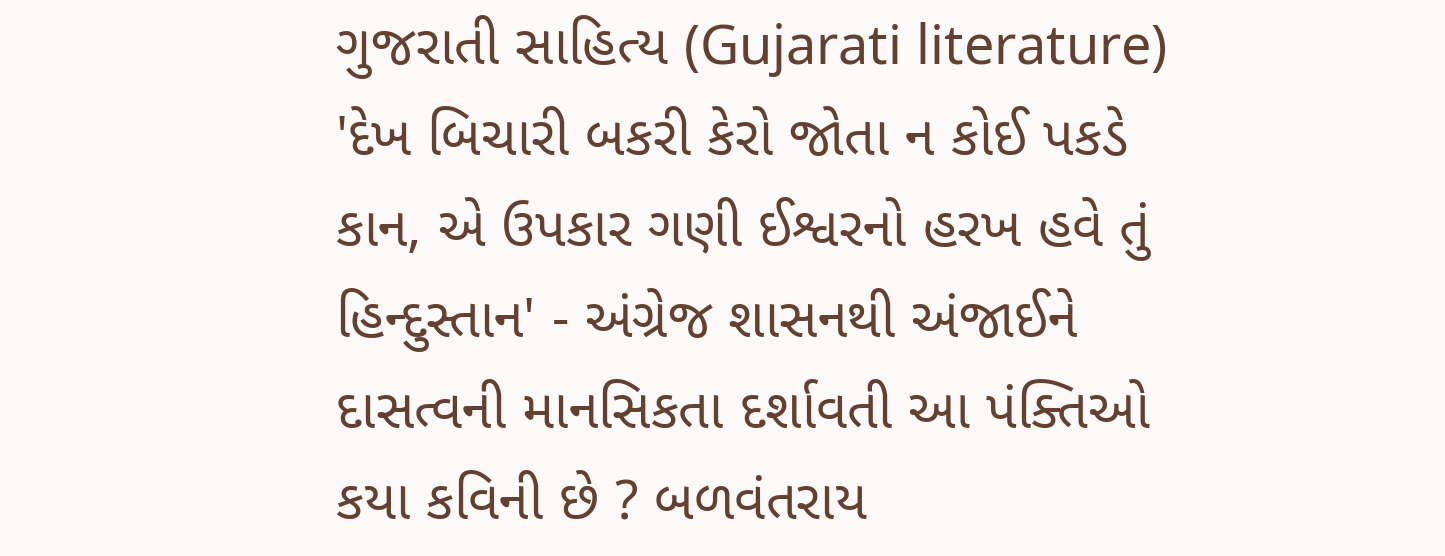ગુજરાતી સાહિત્ય (Gujarati literature) 'દેખ બિચારી બકરી કેરો જોતા ન કોઈ પકડે કાન, એ ઉપકાર ગણી ઈશ્વરનો હરખ હવે તું હિન્દુસ્તાન' - અંગ્રેજ શાસનથી અંજાઈને દાસત્વની માનસિકતા દર્શાવતી આ પંક્તિઓ કયા કવિની છે ? બળવંતરાય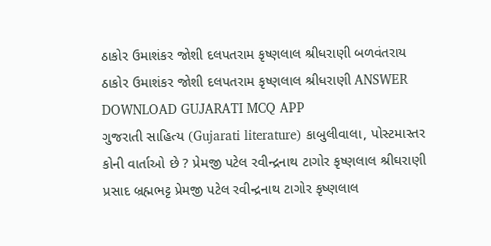ઠાકોર ઉમાશંકર જોશી દલપતરામ કૃષ્ણલાલ શ્રીધરાણી બળવંતરાય ઠાકોર ઉમાશંકર જોશી દલપતરામ કૃષ્ણલાલ શ્રીધરાણી ANSWER DOWNLOAD GUJARATI MCQ APP
ગુજરાતી સાહિત્ય (Gujarati literature) કાબુલીવાલા, પોસ્ટમાસ્તર કોની વાર્તાઓ છે ? પ્રેમજી પટેલ રવીન્દ્રનાથ ટાગોર કૃષ્ણલાલ શ્રીઘરાણી પ્રસાદ બ્રહ્મભટ્ટ પ્રેમજી પટેલ રવીન્દ્રનાથ ટાગોર કૃષ્ણલાલ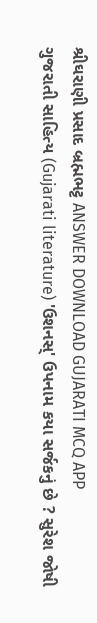શ્રીઘરાણી પ્રસાદ બ્રહ્મભટ્ટ ANSWER DOWNLOAD GUJARATI MCQ APP
ગુજરાતી સાહિત્ય (Gujarati literature) 'ઉશનસ્' ઉપનામ કયા સર્જકનું છે ? સુરેશ જોષી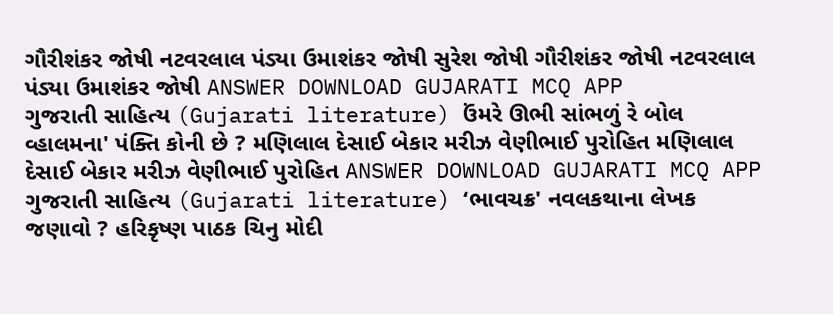ગૌરીશંકર જોષી નટવરલાલ પંડ્યા ઉમાશંકર જોષી સુરેશ જોષી ગૌરીશંકર જોષી નટવરલાલ પંડ્યા ઉમાશંકર જોષી ANSWER DOWNLOAD GUJARATI MCQ APP
ગુજરાતી સાહિત્ય (Gujarati literature) ઉંમરે ઊભી સાંભળું રે બોલ વ્હાલમના' પંક્તિ કોની છે ? મણિલાલ દેસાઈ બેકાર મરીઝ વેણીભાઈ પુરોહિત મણિલાલ દેસાઈ બેકાર મરીઝ વેણીભાઈ પુરોહિત ANSWER DOWNLOAD GUJARATI MCQ APP
ગુજરાતી સાહિત્ય (Gujarati literature) ‘ભાવચક્ર' નવલકથાના લેખક જણાવો ? હરિકૃષ્ણ પાઠક ચિનુ મોદી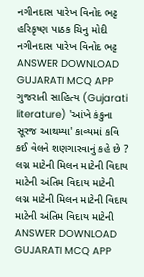નગીનદાસ પારેખ વિનોદ ભટ્ટ હરિકૃષ્ણ પાઠક ચિનુ મોદી નગીનદાસ પારેખ વિનોદ ભટ્ટ ANSWER DOWNLOAD GUJARATI MCQ APP
ગુજરાતી સાહિત્ય (Gujarati literature) 'આંખે કંકુના સૂરજ આથમ્યા' કાવ્યમાં કવિ કઈ વેલને શણગારવાનું કહે છે ? લગ્ન માટેની મિલન માટેની વિદાય માટેની અંતિમ વિદાય માટેની લગ્ન માટેની મિલન માટેની વિદાય માટેની અંતિમ વિદાય માટેની ANSWER DOWNLOAD GUJARATI MCQ APP